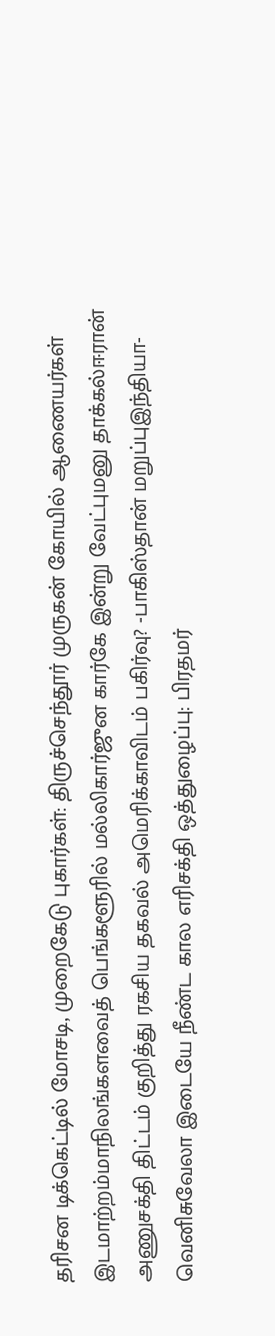தரிசன டிக்கெட்டில் மோசடி, முறைகேடு புகார்கள்: திருச்செந்தூர் முருகன் கோயில் ஆணையர்கள் இடமாற்றம்மாநிலங்களவைத் பெங்களூரில் மல்லிகார்ஜுன கார்கே இன்று வேட்புமனு தாக்கல்ஈரான் அணுசக்தி திட்டம் குறித்து ரகசிய தகவல் அமெரிக்காவிடம் பகிர்வு? -பாகிஸ்தான் மறுப்புஇந்தியா-வெனிசுவேலா இடையே நீண்ட கால எரிசக்தி ஒத்துழைப்பு: பிரதமர்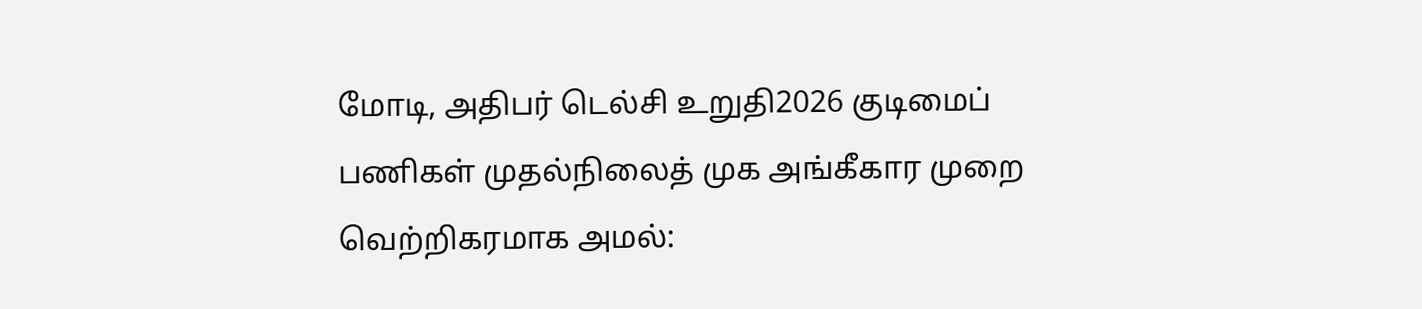மோடி, அதிபர் டெல்சி உறுதி2026 குடிமைப் பணிகள் முதல்நிலைத் முக அங்கீகார முறை வெற்றிகரமாக அமல்: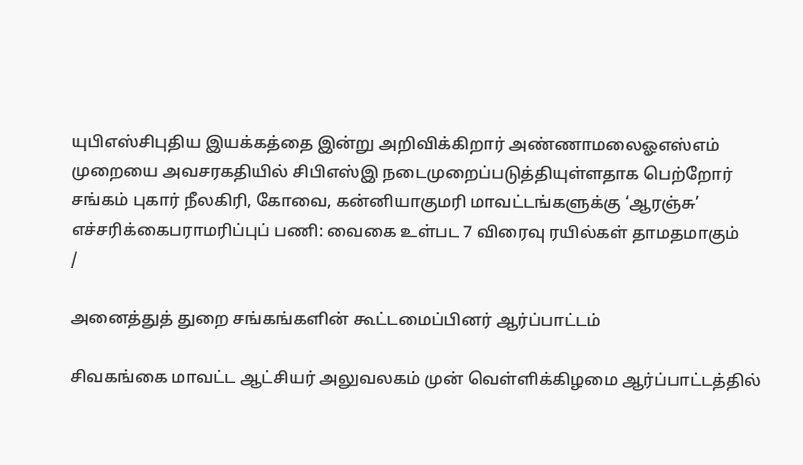யுபிஎஸ்சிபுதிய இயக்கத்தை இன்று அறிவிக்கிறார் அண்ணாமலைஓஎஸ்எம் முறையை அவசரகதியில் சிபிஎஸ்இ நடைமுறைப்படுத்தியுள்ளதாக பெற்றோர் சங்கம் புகார் நீலகிரி, கோவை, கன்னியாகுமரி மாவட்டங்களுக்கு ‘ஆரஞ்சு’ எச்சரிக்கைபராமரிப்புப் பணி: வைகை உள்பட 7 விரைவு ரயில்கள் தாமதமாகும்
/

அனைத்துத் துறை சங்கங்களின் கூட்டமைப்பினர் ஆர்ப்பாட்டம்

சிவகங்கை மாவட்ட ஆட்சியர் அலுவலகம் முன் வெள்ளிக்கிழமை ஆர்ப்பாட்டத்தில்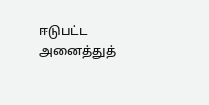ஈடுபட்ட அனைத்துத்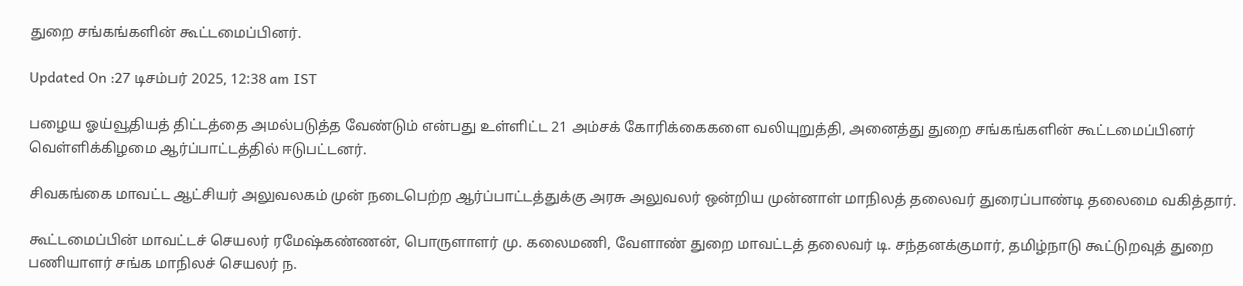துறை சங்கங்களின் கூட்டமைப்பினர்.

Updated On :27 டிசம்பர் 2025, 12:38 am IST

பழைய ஓய்வூதியத் திட்டத்தை அமல்படுத்த வேண்டும் என்பது உள்ளிட்ட 21 அம்சக் கோரிக்கைகளை வலியுறுத்தி, அனைத்து துறை சங்கங்களின் கூட்டமைப்பினர் வெள்ளிக்கிழமை ஆர்ப்பாட்டத்தில் ஈடுபட்டனர்.

சிவகங்கை மாவட்ட ஆட்சியர் அலுவலகம் முன் நடைபெற்ற ஆர்ப்பாட்டத்துக்கு அரசு அலுவலர் ஒன்றிய முன்னாள் மாநிலத் தலைவர் துரைப்பாண்டி தலைமை வகித்தார்.

கூட்டமைப்பின் மாவட்டச் செயலர் ரமேஷ்கண்ணன், பொருளாளர் மு. கலைமணி, வேளாண் துறை மாவட்டத் தலைவர் டி. சந்தனக்குமார், தமிழ்நாடு கூட்டுறவுத் துறை பணியாளர் சங்க மாநிலச் செயலர் ந.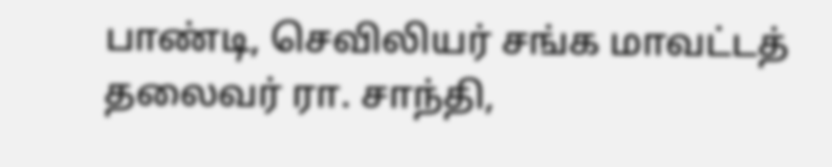பாண்டி, செவிலியர் சங்க மாவட்டத் தலைவர் ரா. சாந்தி,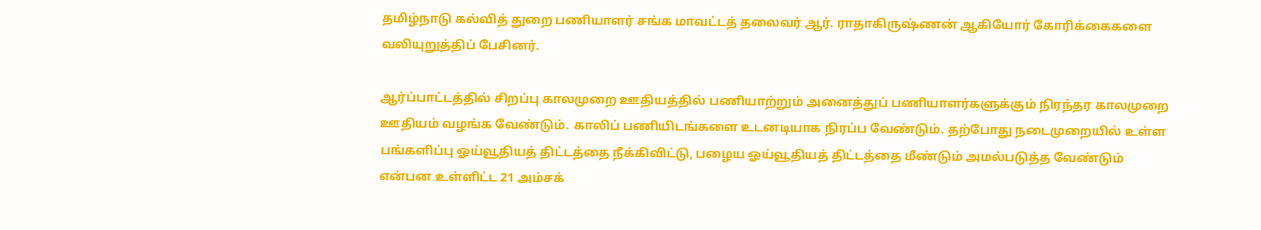தமிழ்நாடு கல்வித் துறை பணியாளர் சங்க மாவட்டத் தலைவர் ஆர். ராதாகிருஷ்ணன் ஆகியோர் கோரிக்கைகளை வலியுறுத்திப் பேசினர்.

ஆர்ப்பாட்டத்தில் சிறப்பு காலமுறை ஊதியத்தில் பணியாற்றும் அனைத்துப் பணியாளர்களுக்கும் நிரந்தர காலமுறை ஊதியம் வழங்க வேண்டும். காலிப் பணியிடங்களை உடனடியாக நிரப்ப வேண்டும். தற்போது நடைமுறையில் உள்ள பங்களிப்பு ஓய்வூதியத் திட்டத்தை நீக்கிவிட்டு, பழைய ஓய்வூதியத் திட்டத்தை மீண்டும் அமல்படுத்த வேண்டும் என்பன உள்ளிட்ட 21 அம்சக்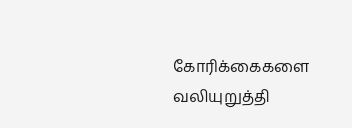கோரிக்கைகளை வலியுறுத்தி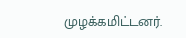முழக்கமிட்டனர்.